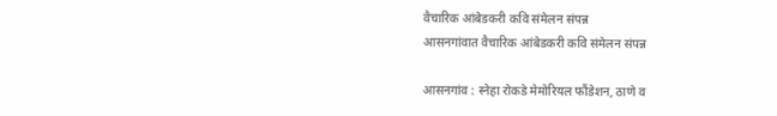वैचारिक आंबेडकरी कवि संमेलन संपन्न
आसनगांवात वैचारिक आंबेडकरी कवि संमेलन संपन्न

आसनगांव : स्नेहा रोकडे मेमोरियल फौंडेशन, ठाणे व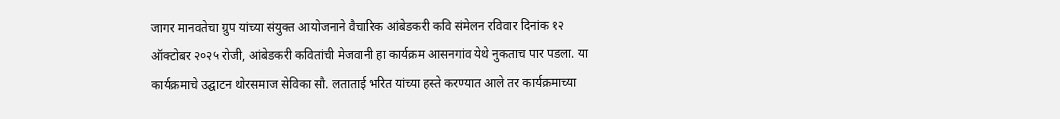जागर मानवतेचा ग्रुप यांच्या संयुक्त आयोजनाने वैचारिक आंबेडकरी कवि संमेलन रविवार दिनांक १२ ऑक्टोबर २०२५ रोजी, आंबेडकरी कवितांची मेजवानी हा कार्यक्रम आसनगांव येथे नुकताच पार पडला. या कार्यक्रमाचे उद्घाटन थोरसमाज सेविका सौ. लताताई भरित यांच्या हस्ते करण्यात आले तर कार्यक्रमाच्या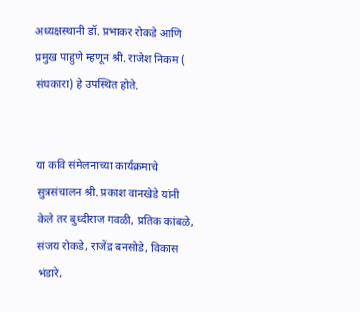अध्यक्षस्थानी डॉ. प्रभाकर रोकडे आणि प्रमुख पाहुणे म्हणून श्री. राजेश निकम ( संघकारा) हे उपस्थित होते.


या कवि संमेलनाच्या कार्यक्रमाचे सुत्रसंचालन श्री. प्रकाश वानखेडे यांनी केले तर बुध्दीराज गवळी, प्रतिक कांबळे, संजय रोकडे, राजेंद्र बनसोडे, विकास भंडारे,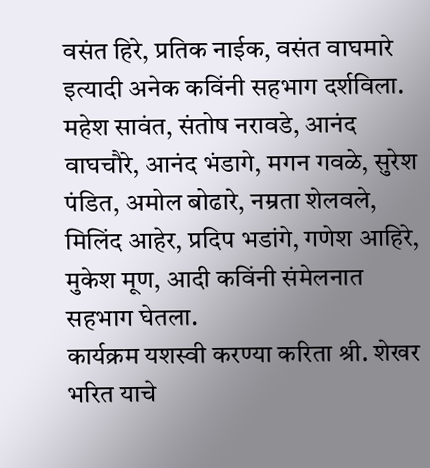वसंत हिरे, प्रतिक नाईक, वसंत वाघमारे इत्यादी अनेक कविंनी सहभाग दर्शविला.
महेश सावंत, संतोष नरावडे, आनंद वाघचौरे, आनंद भंडागे, मगन गवळे, सुरेश पंडित, अमोल बोढारे, नम्रता शेलवले, मिलिंद आहेर, प्रदिप भडांगे, गणेश आहिरे, मुकेश मूण, आदी कविंनी संमेलनात सहभाग घेतला.
कार्यक्रम यशस्वी करण्या करिता श्री. शेखर भरित याचे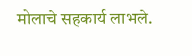मोलाचे सहकार्य लाभले.